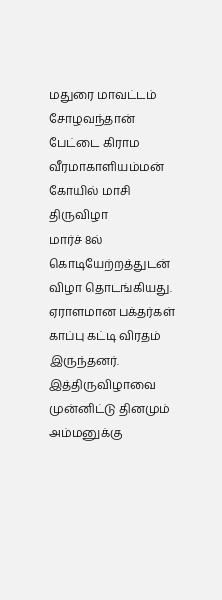மதுரை மாவட்டம் சோழவந்தான் பேட்டை கிராம வீரமாகாளியம்மன் கோயில் மாசி திருவிழா
மார்ச் 8ல் கொடியேற்றத்துடன் விழா தொடங்கியது.
ஏராளமான பக்தர்கள் காப்பு கட்டி விரதம் இருந்தனர்.
இத்திருவிழாவை முன்னிட்டு தினமும் அம்மனுக்கு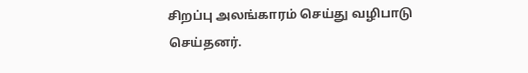சிறப்பு அலங்காரம் செய்து வழிபாடு செய்தனர்.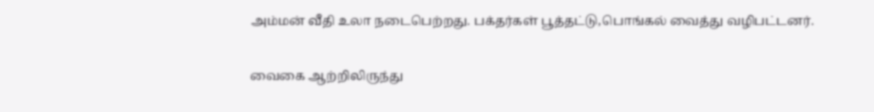அம்மன் வீதி உலா நடைபெற்றது. பக்தர்கள் பூத்தட்டு,பொங்கல் வைத்து வழிபட்டனர்.

வைகை ஆற்றிலிருந்து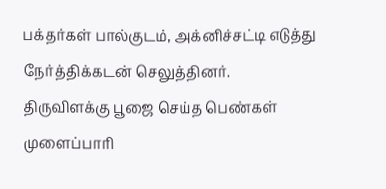பக்தர்கள் பால்குடம், அக்னிச்சட்டி எடுத்து நேர்த்திக்கடன் செலுத்தினர்.
திருவிளக்கு பூஜை செய்த பெண்கள் முளைப்பாரி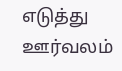எடுத்து ஊர்வலம்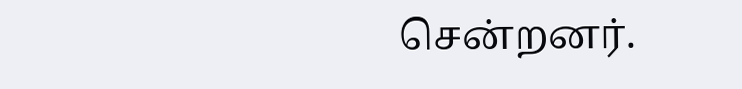சென்றனர்.